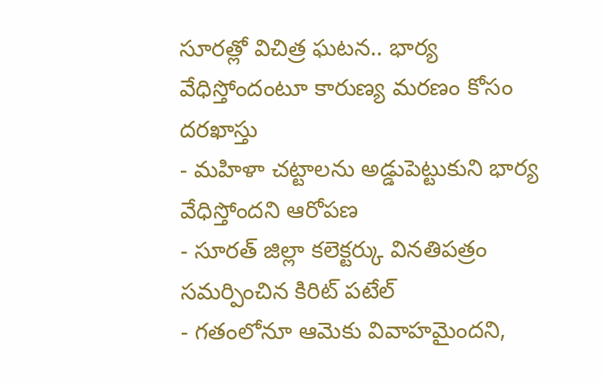సూరత్లో విచిత్ర ఘటన.. భార్య వేధిస్తోందంటూ కారుణ్య మరణం కోసం దరఖాస్తు
- మహిళా చట్టాలను అడ్డుపెట్టుకుని భార్య వేధిస్తోందని ఆరోపణ
- సూరత్ జిల్లా కలెక్టర్కు వినతిపత్రం సమర్పించిన కిరిట్ పటేల్
- గతంలోనూ ఆమెకు వివాహమైందని,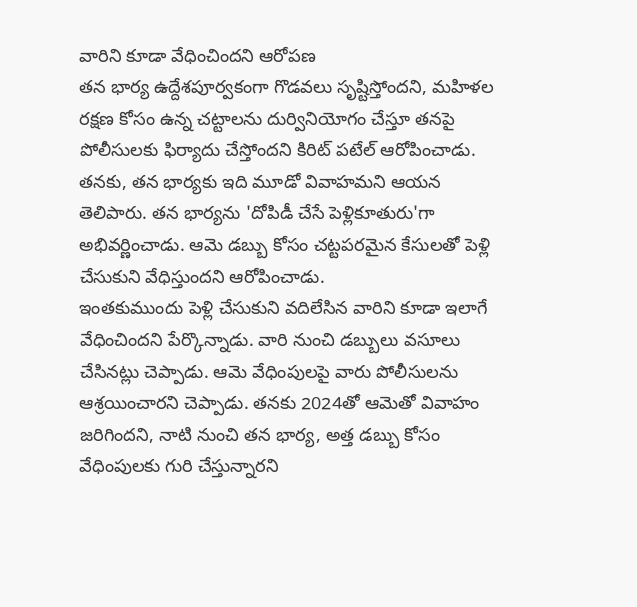వారిని కూడా వేధించిందని ఆరోపణ
తన భార్య ఉద్దేశపూర్వకంగా గొడవలు సృష్టిస్తోందని, మహిళల రక్షణ కోసం ఉన్న చట్టాలను దుర్వినియోగం చేస్తూ తనపై పోలీసులకు ఫిర్యాదు చేస్తోందని కిరిట్ పటేల్ ఆరోపించాడు. తనకు, తన భార్యకు ఇది మూడో వివాహమని ఆయన తెలిపారు. తన భార్యను 'దోపిడీ చేసే పెళ్లికూతురు'గా అభివర్ణించాడు. ఆమె డబ్బు కోసం చట్టపరమైన కేసులతో పెళ్లి చేసుకుని వేధిస్తుందని ఆరోపించాడు.
ఇంతకుముందు పెళ్లి చేసుకుని వదిలేసిన వారిని కూడా ఇలాగే వేధించిందని పేర్కొన్నాడు. వారి నుంచి డబ్బులు వసూలు చేసినట్లు చెప్పాడు. ఆమె వేధింపులపై వారు పోలీసులను ఆశ్రయించారని చెప్పాడు. తనకు 2024తో ఆమెతో వివాహం జరిగిందని, నాటి నుంచి తన భార్య, అత్త డబ్బు కోసం వేధింపులకు గురి చేస్తున్నారని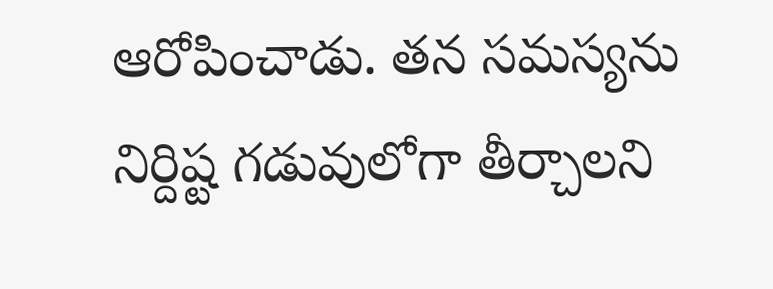ఆరోపించాడు. తన సమస్యను నిర్దిష్ట గడువులోగా తీర్చాలని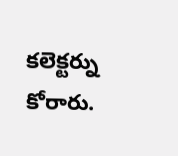కలెక్టర్ను కోరారు.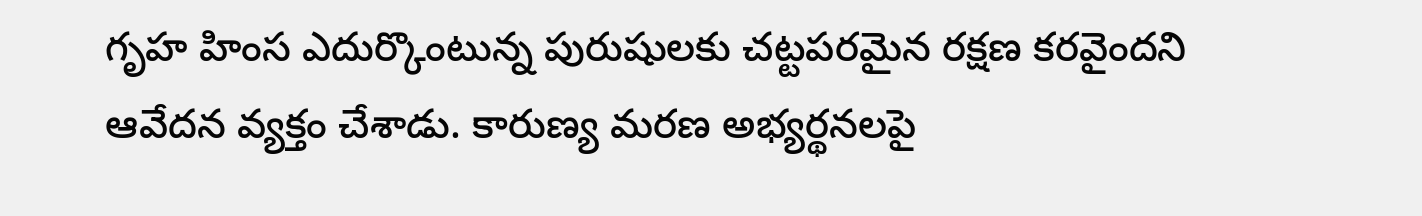గృహ హింస ఎదుర్కొంటున్న పురుషులకు చట్టపరమైన రక్షణ కరవైందని ఆవేదన వ్యక్తం చేశాడు. కారుణ్య మరణ అభ్యర్థనలపై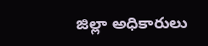జిల్లా అధికారులు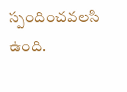స్పందించవలసి ఉంది.